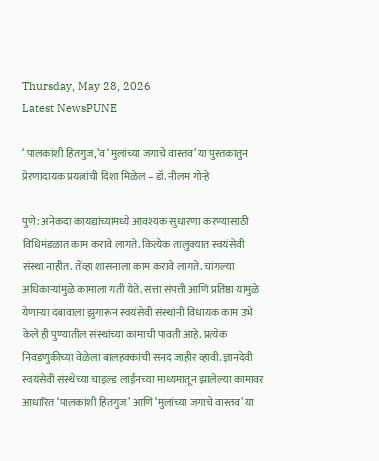Thursday, May 28, 2026
Latest NewsPUNE

‘ पालकांशी हितगुज,’व ‘मुलांच्या जगाचे वास्तव’ या पुस्तकातुन प्रेरणादायक प्रयत्नांची दिशा मिळेल – डॉ. नीलम गोर्‍हे

पुणे: अनेकदा कायद्यांच्यामध्ये आवश्यक सुधारणा करण्यासाठी विधिमंडळात काम करावे लागते. कित्येक तालुक्यात स्वयंसेवी संस्था नाहीत. तेंव्हा शासनाला काम करावे लागते. चांगल्या अधिकाऱ्यांमुळे कामाला गती येते. सत्ता संपत्ती आणि प्रतिष्ठा यामुळे येणार्‍या दबावाला झुगारून स्वयंसेवी संस्थांनी विधायक काम उभे केले ही पुण्यातील संस्थांच्या कामाची पावती आहे. प्रत्येक निवडणुकीच्या वेळेला बालहक्कांची सनद जाहीर व्हावी. ज्ञानदेवी स्वयंसेवी संस्थेच्या चाइल्ड लाईनच्या माध्यमातून झालेल्या कामावर आधारित ‘पालकांशी हितगुज’ आणि ‘मुलांच्या जगाचे वास्तव’ या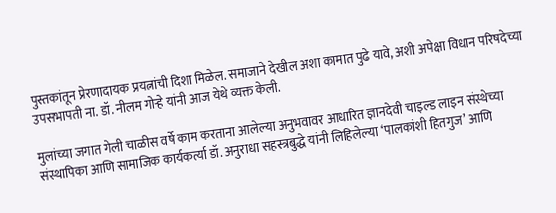पुस्तकांतून प्रेरणादायक प्रयत्नांची दिशा मिळेल. समाजाने देखील अशा कामात पुढे यावे, अशी अपेक्षा विधान परिषदेच्या उपसभापती ना. डॉ. नीलम गोऱ्हे यांनी आज येथे व्यक्त केली.

मुलांच्या जगात गेली चाळीस वर्षे काम करताना आलेल्या अनुभवावर आधारित ज्ञानदेवी चाइल्ड लाइन संस्थेच्या संस्थापिका आणि सामाजिक कार्यकर्त्या डॉ. अनुराधा सहस्त्रबुद्धे यांनी लिहिलेल्या ‘पालकांशी हितगुज’ आणि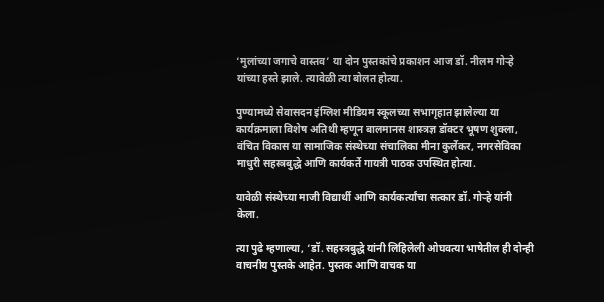‘मुलांच्या जगाचे वास्तव’ या दोन पुस्तकांचे प्रकाशन आज डॉ. नीलम गोर्‍हे यांच्या हस्ते झाले. त्यावेळी त्या बोलत होत्या.

पुण्यामध्ये सेवासदन इंग्लिश मीडियम स्कूलच्या सभागृहात झालेल्या या कार्यक्रमाला विशेष अतिथी म्हणून बालमानस शास्त्रज्ञ डॉक्टर भूषण शुक्ला, वंचित विकास या सामाजिक संस्थेच्या संचालिका मीना कुर्लेकर, नगरसेविका माधुरी सहस्त्रबुद्धे आणि कार्यकर्ते गायत्री पाठक उपस्थित होत्या.

यावेळी संस्थेच्या माजी विद्यार्थी आणि कार्यकर्त्यांचा सत्कार डॉ. गोर्‍हे यांनी केला.

त्या पुढे म्हणाल्या, ‘डॉ. सहस्त्रबुद्धे यांनी लिहिलेली ओघवत्या भाषेतील ही दोन्ही वाचनीय पुस्तके आहेत. पुस्तक आणि वाचक या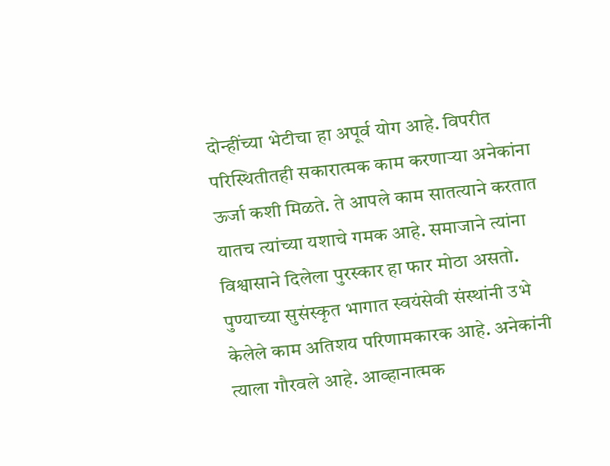दोन्हींच्या भेटीचा हा अपूर्व योग आहे. विपरीत परिस्थितीतही सकारात्मक काम करणाऱ्या अनेकांना ऊर्जा कशी मिळते. ते आपले काम सातत्याने करतात यातच त्यांच्या यशाचे गमक आहे. समाजाने त्यांना विश्वासाने दिलेला पुरस्कार हा फार मोठा असतो. पुण्याच्या सुसंस्कृत भागात स्वयंसेवी संस्थांनी उभे केलेले काम अतिशय परिणामकारक आहे. अनेकांनी त्याला गौरवले आहे. आव्हानात्मक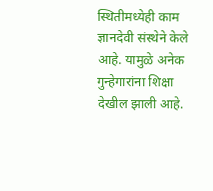स्थितीमध्येही काम ज्ञानदेवी संस्थेने केले आहे. यामुळे अनेक गुन्हेगारांना शिक्षा देखील झाली आहे.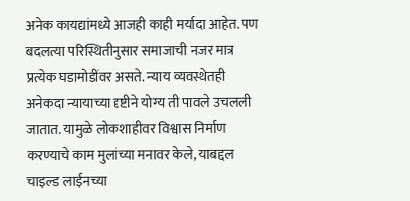अनेक कायद्यांमध्ये आजही काही मर्यादा आहेत. पण बदलत्या परिस्थितीनुसार समाजाची नजर मात्र प्रत्येक घडामोडींवर असते. न्याय व्यवस्थेतही अनेकदा न्यायाच्या दृष्टीने योग्य ती पावले उचलली जातात. यामुळे लोकशाहीवर विश्वास निर्माण करण्याचे काम मुलांच्या मनावर केले, याबद्दल चाइल्ड लाईनच्या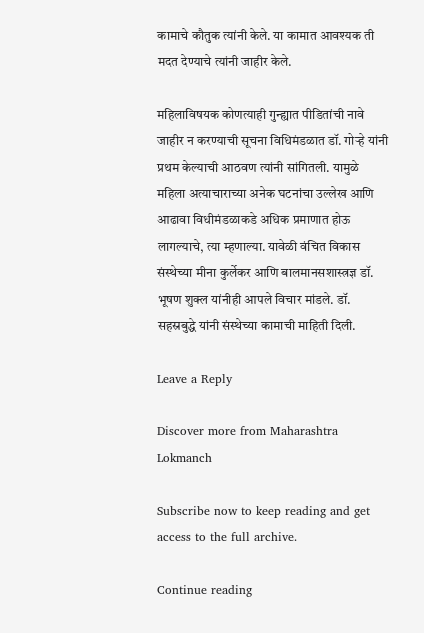कामाचे कौतुक त्यांनी केले. या कामात आवश्यक ती मदत देण्याचे त्यांनी जाहीर केले.

महिलाविषयक कोणत्याही गुन्ह्यात पीडितांची नावे जाहीर न करण्याची सूचना विधिमंडळात डॉ. गोर्‍हे यांनी प्रथम केल्याची आठवण त्यांनी सांगितली. यामुळे महिला अत्याचाराच्या अनेक घटनांचा उल्लेख आणि आढावा विधीमंडळाकडे अधिक प्रमाणात होऊ लागल्याचे, त्या म्हणाल्या. यावेळी वंचित विकास संस्थेच्या मीना कुर्लेकर आणि बालमानसशास्त्रज्ञ डॉ. भूषण शुक्ल यांनीही आपले विचार मांडले. डॉ. सहस्रबुद्धे यांनी संस्थेच्या कामाची माहिती दिली.

Leave a Reply

Discover more from Maharashtra Lokmanch

Subscribe now to keep reading and get access to the full archive.

Continue reading